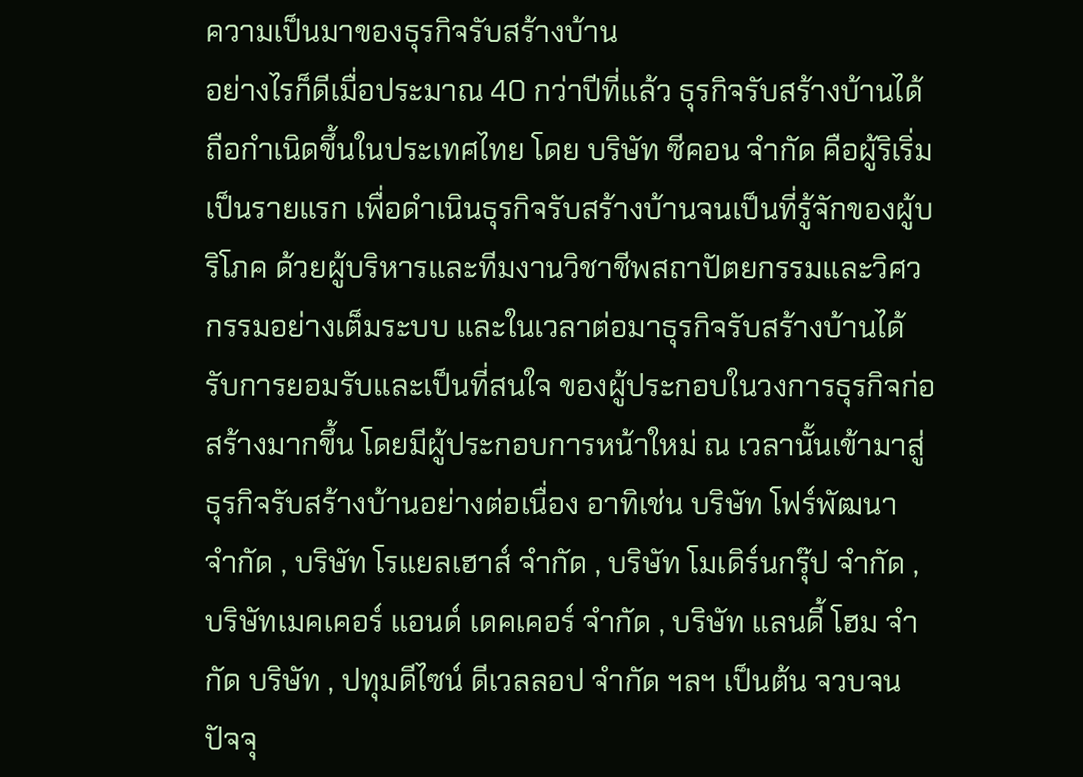ความเป็นมาของธุรกิจรับสร้างบ้าน
อย่างไรก็ดีเมื่อประมาณ 40 กว่าปีที่แล้ว ธุรกิจรับสร้างบ้านได้ถือกำเนิดขึ้นในประเทศไทย โดย บริษัท ซีคอน จำกัด คือผู้ริเริ่มเป็นรายแรก เพื่อดำเนินธุรกิจรับสร้างบ้านจนเป็นที่รู้จักของผู้บริโภค ด้วยผู้บริหารและทีมงานวิชาชีพสถาปัตยกรรมและวิศวกรรมอย่างเต็มระบบ และในเวลาต่อมาธุรกิจรับสร้างบ้านได้รับการยอมรับและเป็นที่สนใจ ของผู้ประกอบในวงการธุรกิจก่อสร้างมากขึ้น โดยมีผู้ประกอบการหน้าใหม่ ณ เวลานั้นเข้ามาสู่ธุรกิจรับสร้างบ้านอย่างต่อเนื่อง อาทิเช่น บริษัท โฟร์พัฒนา จำกัด , บริษัท โรแยลเฮาส์ จำกัด , บริษัท โมเดิร์นกรุ๊ป จำกัด , บริษัทเมคเคอร์ แอนด์ เดคเคอร์ จำกัด , บริษัท แลนดี้ โฮม จำกัด บริษัท , ปทุมดีไซน์ ดีเวลลอป จำกัด ฯลฯ เป็นต้น จวบจนปัจจุ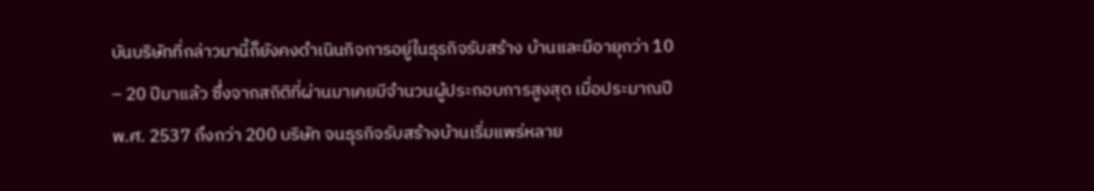บันบริษัทที่กล่าวมานี้ก็ยังคงดำเนินกิจการอยู่ในธุรกิจรับสร้าง บ้านและมีอายุกว่า 10 – 20 ปีมาแล้ว ซึ่งจากสถิติที่ผ่านมาเคยมีจำนวนผู้ประกอบการสูงสุด เมื่อประมาณปี พ.ศ. 2537 ถึงกว่า 200 บริษัท จนธุรกิจรับสร้างบ้านเริ่มแพร่หลาย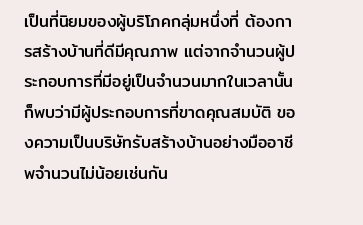เป็นที่นิยมของผู้บริโภคกลุ่มหนึ่งที่ ต้องการสร้างบ้านที่ดีมีคุณภาพ แต่จากจำนวนผู้ประกอบการที่มีอยู่เป็นจำนวนมากในเวลานั้น ก็พบว่ามีผู้ประกอบการที่ขาดคุณสมบัติ ของความเป็นบริษัทรับสร้างบ้านอย่างมืออาชีพจำนวนไม่น้อยเช่นกัน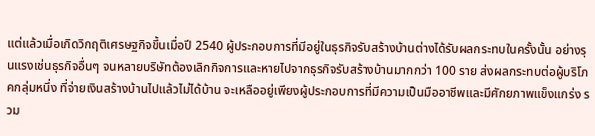แต่แล้วเมื่อเกิดวิกฤติเศรษฐกิจขึ้นเมื่อปี 2540 ผู้ประกอบการที่มีอยู่ในธุรกิจรับสร้างบ้านต่างได้รับผลกระทบในครั้งนั้น อย่างรุนแรงเช่นธุรกิจอื่นๆ จนหลายบริษัทต้องเลิกกิจการและหายไปจากธุรกิจรับสร้างบ้านมากกว่า 100 ราย ส่งผลกระทบต่อผู้บริโภคกลุ่มหนึ่ง ที่จ่ายเงินสร้างบ้านไปแล้วไม่ได้บ้าน จะเหลืออยู่เพียงผู้ประกอบการที่มีความเป็นมืออาชีพและมีศักยภาพแข็งแกร่ง รวม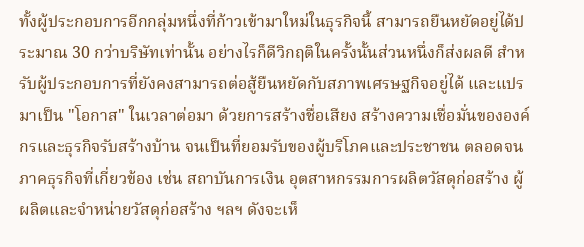ทั้งผู้ประกอบการอีกกลุ่มหนึ่งที่ก้าวเข้ามาใหม่ในธุรกิจนี้ สามารถยืนหยัดอยู่ได้ประมาณ 30 กว่าบริษัทเท่านั้น อย่างไรก็ดีวิกฤติในครั้งนั้นส่วนหนึ่งก็ส่งผลดี สำหรับผู้ประกอบการที่ยังคงสามารถต่อสู้ยืนหยัดกับสภาพเศรษฐกิจอยู่ได้ และแปรมาเป็น "โอกาส" ในเวลาต่อมา ด้วยการสร้างชื่อเสียง สร้างความเชื่อมั่นขององค์กรและธุรกิจรับสร้างบ้าน จนเป็นที่ยอมรับของผู้บริโภคและประชาชน ตลอดจนภาคธุรกิจที่เกี่ยวข้อง เช่น สถาบันการเงิน อุตสาหกรรมการผลิตวัสดุก่อสร้าง ผู้ผลิตและจำหน่ายวัสดุก่อสร้าง ฯลฯ ดังจะเห็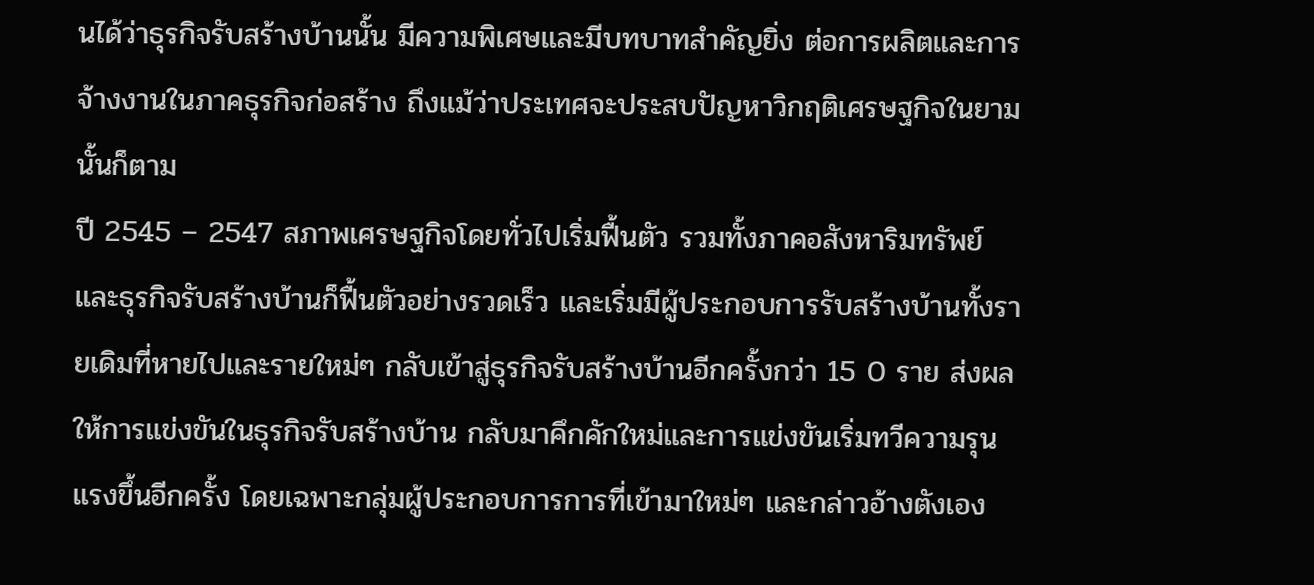นได้ว่าธุรกิจรับสร้างบ้านนั้น มีความพิเศษและมีบทบาทสำคัญยิ่ง ต่อการผลิตและการจ้างงานในภาคธุรกิจก่อสร้าง ถึงแม้ว่าประเทศจะประสบปัญหาวิกฤติเศรษฐกิจในยามนั้นก็ตาม
ปี 2545 – 2547 สภาพเศรษฐกิจโดยทั่วไปเริ่มฟื้นตัว รวมทั้งภาคอสังหาริมทรัพย์และธุรกิจรับสร้างบ้านก็ฟื้นตัวอย่างรวดเร็ว และเริ่มมีผู้ประกอบการรับสร้างบ้านทั้งรายเดิมที่หายไปและรายใหม่ๆ กลับเข้าสู่ธุรกิจรับสร้างบ้านอีกครั้งกว่า 15 0 ราย ส่งผลให้การแข่งขันในธุรกิจรับสร้างบ้าน กลับมาคึกคักใหม่และการแข่งขันเริ่มทวีความรุนแรงขึ้นอีกครั้ง โดยเฉพาะกลุ่มผู้ประกอบการการที่เข้ามาใหม่ๆ และกล่าวอ้างตังเอง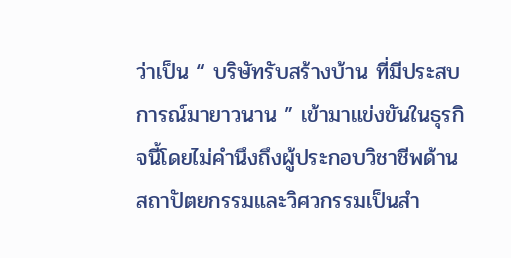ว่าเป็น “ บริษัทรับสร้างบ้าน ที่มีประสบการณ์มายาวนาน ” เข้ามาแข่งขันในธุรกิจนี้โดยไม่คำนึงถึงผู้ประกอบวิชาชีพด้านสถาปัตยกรรมและวิศวกรรมเป็นสำ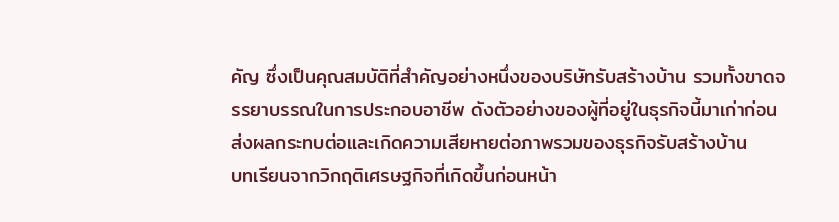คัญ ซึ่งเป็นคุณสมบัติที่สำคัญอย่างหนึ่งของบริษัทรับสร้างบ้าน รวมทั้งขาดจรรยาบรรณในการประกอบอาชีพ ดังตัวอย่างของผู้ที่อยู่ในธุรกิจนี้มาเก่าก่อน ส่งผลกระทบต่อและเกิดความเสียหายต่อภาพรวมของธุรกิจรับสร้างบ้าน
บทเรียนจากวิกฤติเศรษฐกิจที่เกิดขึ้นก่อนหน้า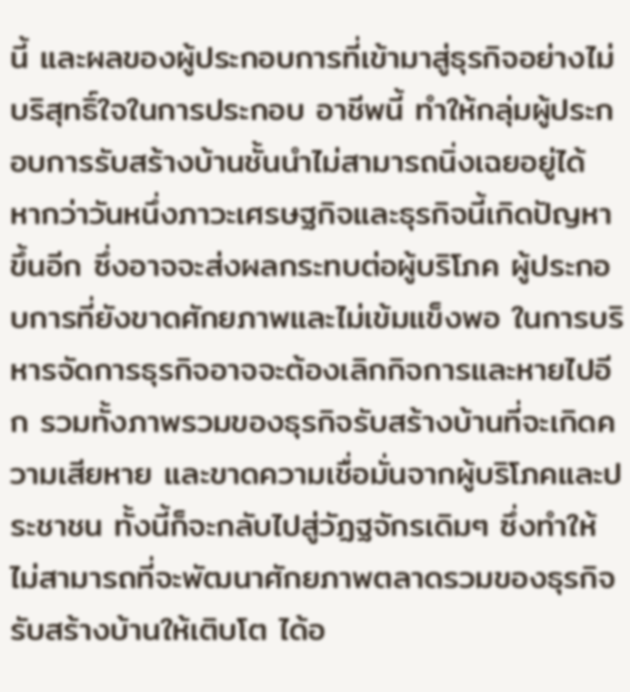นี้ และผลของผู้ประกอบการที่เข้ามาสู่ธุรกิจอย่างไม่บริสุทธิ์ใจในการประกอบ อาชีพนี้ ทำให้กลุ่มผู้ประกอบการรับสร้างบ้านชั้นนำไม่สามารถนิ่งเฉยอยู่ได้ หากว่าวันหนึ่งภาวะเศรษฐกิจและธุรกิจนี้เกิดปัญหาขึ้นอีก ซึ่งอาจจะส่งผลกระทบต่อผู้บริโภค ผู้ประกอบการที่ยังขาดศักยภาพและไม่เข้มแข็งพอ ในการบริหารจัดการธุรกิจอาจจะต้องเลิกกิจการและหายไปอีก รวมทั้งภาพรวมของธุรกิจรับสร้างบ้านที่จะเกิดความเสียหาย และขาดความเชื่อมั่นจากผู้บริโภคและประชาชน ทั้งนี้ก็จะกลับไปสู่วัฏฐจักรเดิมๆ ซึ่งทำให้ไม่สามารถที่จะพัฒนาศักยภาพตลาดรวมของธุรกิจรับสร้างบ้านให้เติบโต ได้อ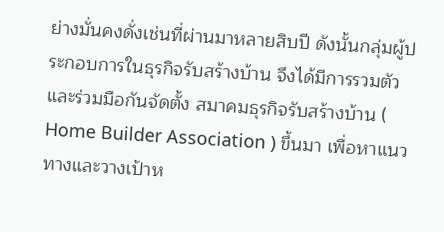ย่างมั่นคงดั่งเช่นที่ผ่านมาหลายสิบปี ดังนั้นกลุ่มผู้ประกอบการในธุรกิจรับสร้างบ้าน จึงได้มีการรวมตัวและร่วมมือกันจัดตั้ง สมาคมธุรกิจรับสร้างบ้าน ( Home Builder Association ) ขึ้นมา เพื่อหาแนวทางและวางเป้าห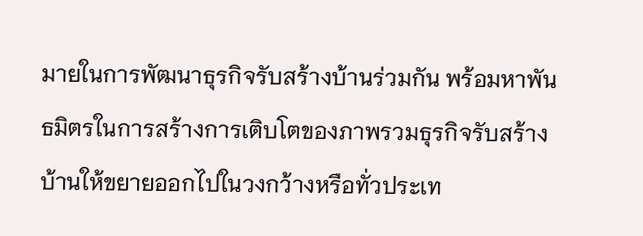มายในการพัฒนาธุรกิจรับสร้างบ้านร่วมกัน พร้อมหาพันธมิตรในการสร้างการเติบโตของภาพรวมธุรกิจรับสร้างบ้านให้ขยายออกไปในวงกว้างหรือทั่วประเท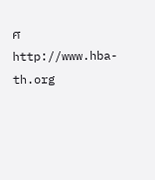ศ
http://www.hba-th.org